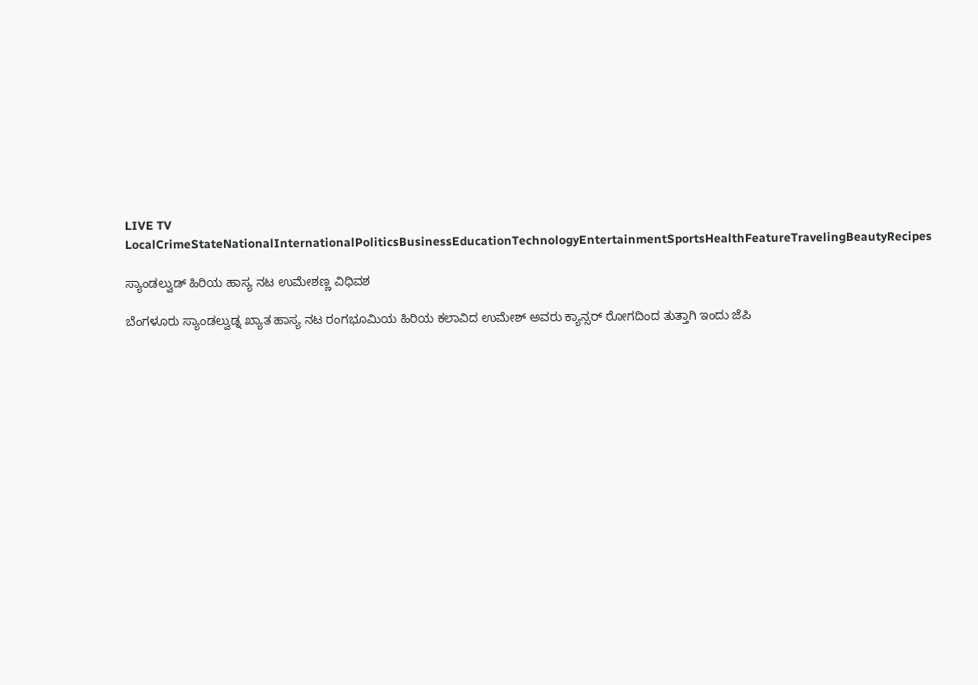LIVE TV LocalCrimeStateNationalInternationalPoliticsBusinessEducationTechnologyEntertainmentSportsHealthFeatureTravelingBeautyRecipes

ಸ್ಯಾಂಡಲ್ವುಡ್ ಹಿರಿಯ ಹಾಸ್ಯ ನಟ ಉಮೇಶಣ್ಣ ವಿಧಿವಶ

ಬೆಂಗಳೂರು ಸ್ಯಾಂಡಲ್ವುಡ್ನ ಖ್ಯಾತ ಹಾಸ್ಯ ನಟ ರಂಗಭೂಮಿಯ ಹಿರಿಯ ಕಲಾವಿದ ಉಮೇಶ್ ಅವರು ಕ್ಯಾನ್ಸರ್ ರೋಗದಿಂದ ತುತ್ತಾಗಿ ಇಂದು ಜೆಪಿ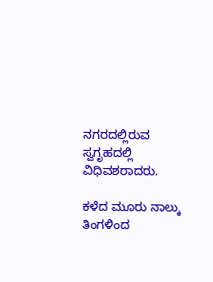ನಗರದಲ್ಲಿರುವ ಸ್ವಗೃಹದಲ್ಲಿ ವಿಧಿವಶರಾದರು.

ಕಳೆದ ಮೂರು ನಾಲ್ಕು ತಿಂಗಳಿಂದ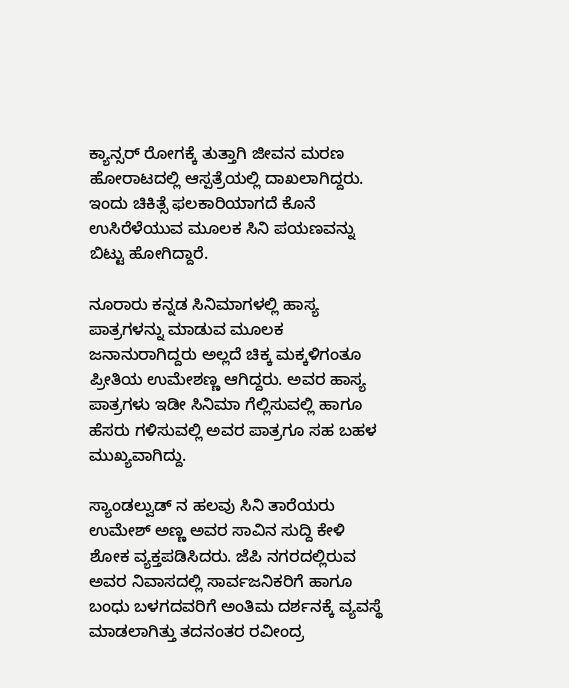ಕ್ಯಾನ್ಸರ್ ರೋಗಕ್ಕೆ ತುತ್ತಾಗಿ ಜೀವನ ಮರಣ ಹೋರಾಟದಲ್ಲಿ ಆಸ್ಪತ್ರೆಯಲ್ಲಿ ದಾಖಲಾಗಿದ್ದರು. ಇಂದು ಚಿಕಿತ್ಸೆ ಫಲಕಾರಿಯಾಗದೆ ಕೊನೆ ಉಸಿರೆಳೆಯುವ ಮೂಲಕ ಸಿನಿ ಪಯಣವನ್ನು ಬಿಟ್ಟು ಹೋಗಿದ್ದಾರೆ.

ನೂರಾರು ಕನ್ನಡ ಸಿನಿಮಾಗಳಲ್ಲಿ ಹಾಸ್ಯ ಪಾತ್ರಗಳನ್ನು ಮಾಡುವ ಮೂಲಕ ಜನಾನುರಾಗಿದ್ದರು ಅಲ್ಲದೆ ಚಿಕ್ಕ ಮಕ್ಕಳಿಗಂತೂ ಪ್ರೀತಿಯ ಉಮೇಶಣ್ಣ ಆಗಿದ್ದರು. ಅವರ ಹಾಸ್ಯ ಪಾತ್ರಗಳು ಇಡೀ ಸಿನಿಮಾ ಗೆಲ್ಲಿಸುವಲ್ಲಿ ಹಾಗೂ ಹೆಸರು ಗಳಿಸುವಲ್ಲಿ ಅವರ ಪಾತ್ರಗೂ ಸಹ ಬಹಳ ಮುಖ್ಯವಾಗಿದ್ದು.

ಸ್ಯಾಂಡಲ್ವುಡ್ ನ ಹಲವು ಸಿನಿ ತಾರೆಯರು ಉಮೇಶ್ ಅಣ್ಣ ಅವರ ಸಾವಿನ ಸುದ್ದಿ ಕೇಳಿ ಶೋಕ ವ್ಯಕ್ತಪಡಿಸಿದರು. ಜೆಪಿ ನಗರದಲ್ಲಿರುವ ಅವರ ನಿವಾಸದಲ್ಲಿ ಸಾರ್ವಜನಿಕರಿಗೆ ಹಾಗೂ ಬಂಧು ಬಳಗದವರಿಗೆ ಅಂತಿಮ ದರ್ಶನಕ್ಕೆ ವ್ಯವಸ್ಥೆ ಮಾಡಲಾಗಿತ್ತು ತದನಂತರ ರವೀಂದ್ರ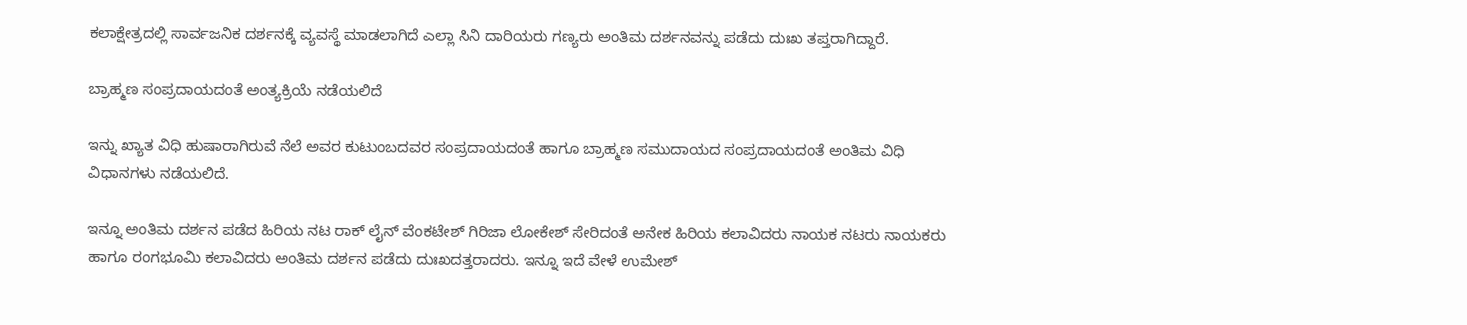ಕಲಾಕ್ಷೇತ್ರದಲ್ಲಿ ಸಾರ್ವಜನಿಕ ದರ್ಶನಕ್ಕೆ ವ್ಯವಸ್ಥೆ ಮಾಡಲಾಗಿದೆ ಎಲ್ಲಾ ಸಿನಿ ದಾರಿಯರು ಗಣ್ಯರು ಅಂತಿಮ ದರ್ಶನವನ್ನು ಪಡೆದು ದುಃಖ ತಪ್ತರಾಗಿದ್ದಾರೆ.

ಬ್ರಾಹ್ಮಣ ಸಂಪ್ರದಾಯದಂತೆ ಅಂತ್ಯಕ್ರಿಯೆ ನಡೆಯಲಿದೆ

ಇನ್ನು ಖ್ಯಾತ ವಿಧಿ ಹುಷಾರಾಗಿರುವೆ ನೆಲೆ ಅವರ ಕುಟುಂಬದವರ ಸಂಪ್ರದಾಯದಂತೆ ಹಾಗೂ ಬ್ರಾಹ್ಮಣ ಸಮುದಾಯದ ಸಂಪ್ರದಾಯದಂತೆ ಅಂತಿಮ ವಿಧಿ ವಿಧಾನಗಳು ನಡೆಯಲಿದೆ.

ಇನ್ನೂ ಅಂತಿಮ ದರ್ಶನ ಪಡೆದ ಹಿರಿಯ ನಟ ರಾಕ್ ಲೈನ್ ವೆಂಕಟೇಶ್ ಗಿರಿಜಾ ಲೋಕೇಶ್ ಸೇರಿದಂತೆ ಅನೇಕ ಹಿರಿಯ ಕಲಾವಿದರು ನಾಯಕ ನಟರು ನಾಯಕರು ಹಾಗೂ ರಂಗಭೂಮಿ ಕಲಾವಿದರು ಅಂತಿಮ ದರ್ಶನ ಪಡೆದು ದುಃಖದತ್ತರಾದರು. ಇನ್ನೂ ಇದೆ ವೇಳೆ ಉಮೇಶ್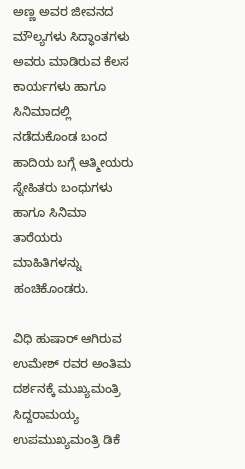ಅಣ್ಣ ಅವರ ಜೀವನದ ಮೌಲ್ಯಗಳು ಸಿದ್ಧಾಂತಗಳು ಅವರು ಮಾಡಿರುವ ಕೆಲಸ ಕಾರ್ಯಗಳು ಹಾಗೂ ಸಿನಿಮಾದಲ್ಲಿ ನಡೆದುಕೊಂಡ ಬಂದ ಹಾದಿಯ ಬಗ್ಗೆ ಆತ್ಮೀಯರು ಸ್ನೇಹಿತರು ಬಂಧುಗಳು ಹಾಗೂ ಸಿನಿಮಾ ತಾರೆಯರು ಮಾಹಿತಿಗಳನ್ನು ಹಂಚಿಕೊಂಡರು.

ವಿಧಿ ಹುಷಾರ್ ಆಗಿರುವ ಉಮೇಶ್ ರವರ ಅಂತಿಮ ದರ್ಶನಕ್ಕೆ ಮುಖ್ಯಮಂತ್ರಿ ಸಿದ್ದರಾಮಯ್ಯ ಉಪಮುಖ್ಯಮಂತ್ರಿ ಡಿಕೆ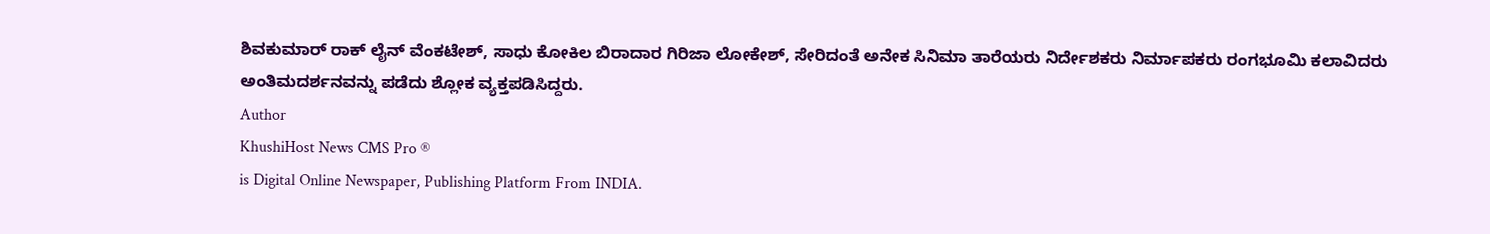ಶಿವಕುಮಾರ್ ರಾಕ್ ಲೈನ್ ವೆಂಕಟೇಶ್, ಸಾಧು ಕೋಕಿಲ ಬಿರಾದಾರ ಗಿರಿಜಾ ಲೋಕೇಶ್, ಸೇರಿದಂತೆ ಅನೇಕ ಸಿನಿಮಾ ತಾರೆಯರು ನಿರ್ದೇಶಕರು ನಿರ್ಮಾಪಕರು ರಂಗಭೂಮಿ ಕಲಾವಿದರು ಅಂತಿಮದರ್ಶನವನ್ನು ಪಡೆದು ಶ್ಲೋಕ ವ್ಯಕ್ತಪಡಿಸಿದ್ದರು.
Author
KhushiHost News CMS Pro ®
is Digital Online Newspaper, Publishing Platform From INDIA.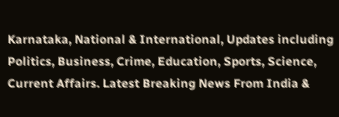Karnataka, National & International, Updates including Politics, Business, Crime, Education, Sports, Science, Current Affairs. Latest Breaking News From India &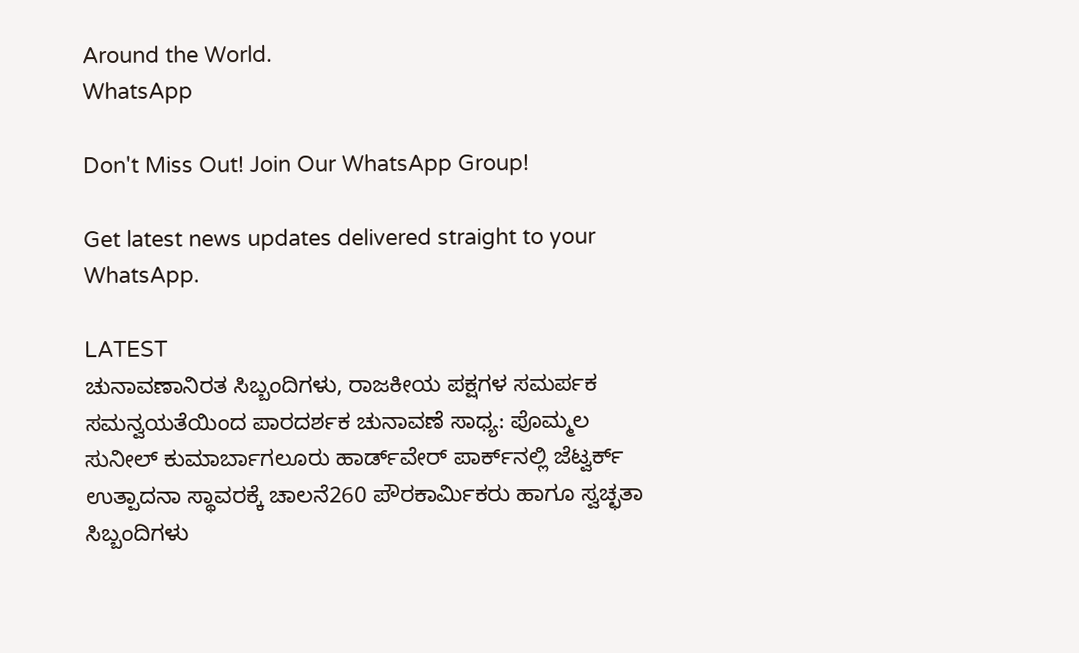Around the World.
WhatsApp

Don't Miss Out! Join Our WhatsApp Group!

Get latest news updates delivered straight to your WhatsApp.

LATEST
ಚುನಾವಣಾನಿರತ ಸಿಬ್ಬಂದಿಗಳು, ರಾಜಕೀಯ ಪಕ್ಷಗಳ ಸಮರ್ಪಕ ಸಮನ್ವಯತೆಯಿಂದ ಪಾರದರ್ಶಕ ಚುನಾವಣೆ ಸಾಧ್ಯ: ಪೊಮ್ಮಲ ಸುನೀಲ್ ಕುಮಾರ್ಬಾಗಲೂರು ಹಾರ್ಡ್‌ವೇರ್ ಪಾರ್ಕ್‌ನಲ್ಲಿ ಜೆಟ್ವರ್ಕ್ ಉತ್ಪಾದನಾ ಸ್ಥಾವರಕ್ಕೆ ಚಾಲನೆ260 ಪೌರಕಾರ್ಮಿಕರು ಹಾಗೂ ಸ್ವಚ್ಛತಾ ಸಿಬ್ಬಂದಿಗಳು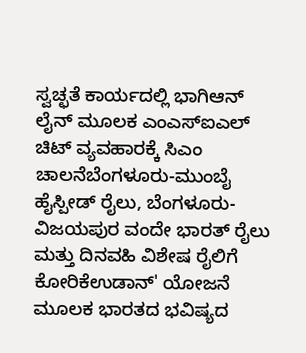ಸ್ವಚ್ಛತೆ ಕಾರ್ಯದಲ್ಲಿ ಭಾಗಿಆನ್ ಲೈನ್ ಮೂಲಕ ಎಂಎಸ್ಐಎಲ್ ಚಿಟ್ ವ್ಯವಹಾರಕ್ಕೆ ಸಿಎಂ ಚಾಲನೆಬೆಂಗಳೂರು-ಮುಂಬೈ ಹೈಸ್ಪೀಡ್ ರೈಲು, ಬೆಂಗಳೂರು- ವಿಜಯಪುರ ವಂದೇ ಭಾರತ್ ರೈಲು ಮತ್ತು ದಿನವಹಿ ವಿಶೇಷ ರೈಲಿಗೆ ಕೋರಿಕೆಉಡಾನ್' ಯೋಜನೆ ಮೂಲಕ ಭಾರತದ ಭವಿಷ್ಯದ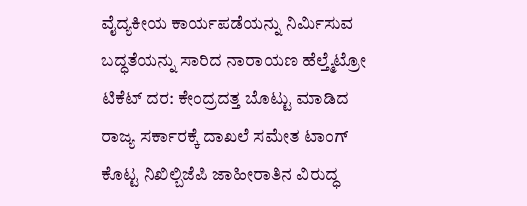ವೈದ್ಯಕೀಯ ಕಾರ್ಯಪಡೆಯನ್ನು ನಿರ್ಮಿಸುವ ಬದ್ಧತೆಯನ್ನು ಸಾರಿದ ನಾರಾಯಣ ಹೆಲ್ತ್ಮೆಟ್ರೋ ಟಿಕೆಟ್ ದರ: ಕೇಂದ್ರದತ್ತ ಬೊಟ್ಟು ಮಾಡಿದ ರಾಜ್ಯ ಸರ್ಕಾರಕ್ಕೆ ದಾಖಲೆ ಸಮೇತ ಟಾಂಗ್ ಕೊಟ್ಟ ನಿಖಿಲ್ಬಿಜೆಪಿ ಜಾಹೀರಾತಿನ ವಿರುದ್ಧ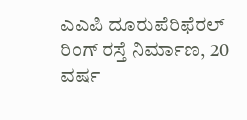ಎಎಪಿ ದೂರುಪೆರಿಫೆರಲ್ ರಿಂಗ್ ರಸ್ತೆ ನಿರ್ಮಾಣ, 20 ವರ್ಷ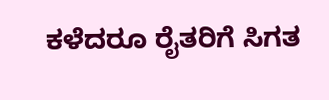ಕಳೆದರೂ ರೈತರಿಗೆ ಸಿಗತ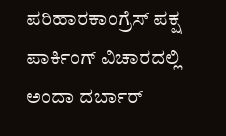ಪರಿಹಾರಕಾಂಗ್ರೆಸ್ ಪಕ್ಷ ಪಾರ್ಕಿಂಗ್ ವಿಚಾರದಲ್ಲಿ ಅಂದಾ ದರ್ಬಾರ್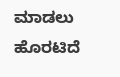ಮಾಡಲು ಹೊರಟಿದೆ